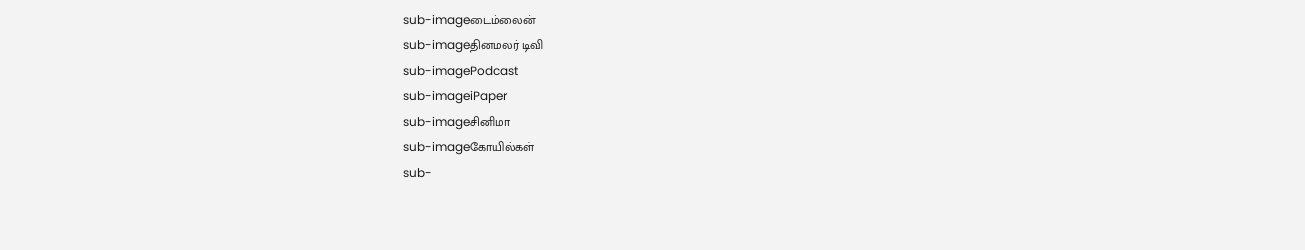sub-imageடைம்லைன்
sub-imageதினமலர் டிவி
sub-imagePodcast
sub-imageiPaper
sub-imageசினிமா
sub-imageகோயில்கள்
sub-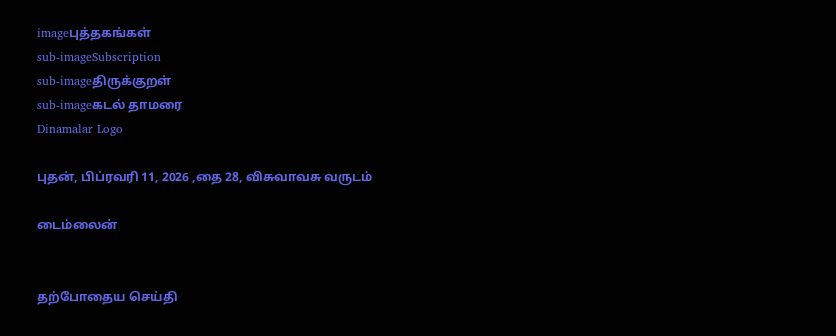imageபுத்தகங்கள்
sub-imageSubscription
sub-imageதிருக்குறள்
sub-imageகடல் தாமரை
Dinamalar Logo

புதன், பிப்ரவரி 11, 2026 ,தை 28, விசுவாவசு வருடம்

டைம்லைன்


தற்போதைய செய்தி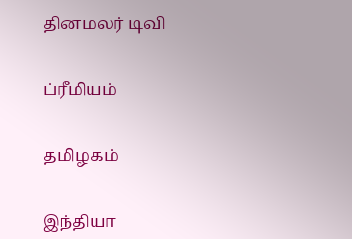தினமலர் டிவி


ப்ரீமியம்


தமிழகம்


இந்தியா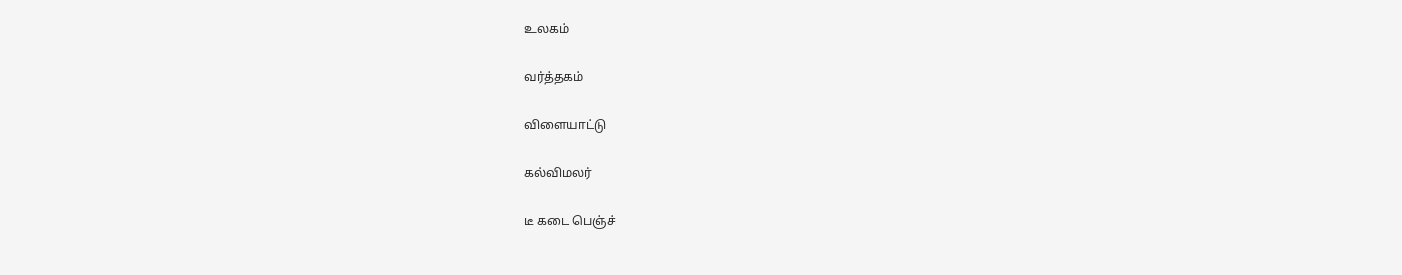உலகம்


வர்த்தகம்


விளையாட்டு


கல்விமலர்


டீ கடை பெஞ்ச்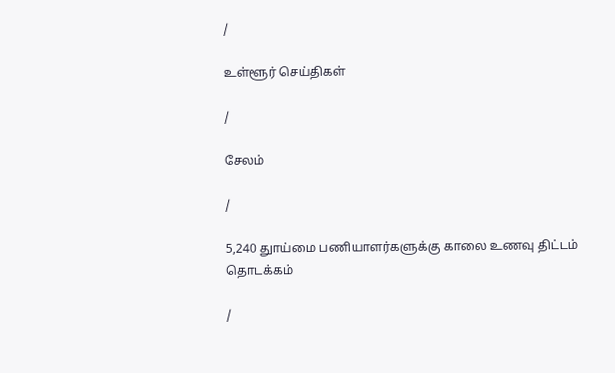/

உள்ளூர் செய்திகள்

/

சேலம்

/

5,240 துாய்மை பணியாளர்களுக்கு காலை உணவு திட்டம் தொடக்கம்

/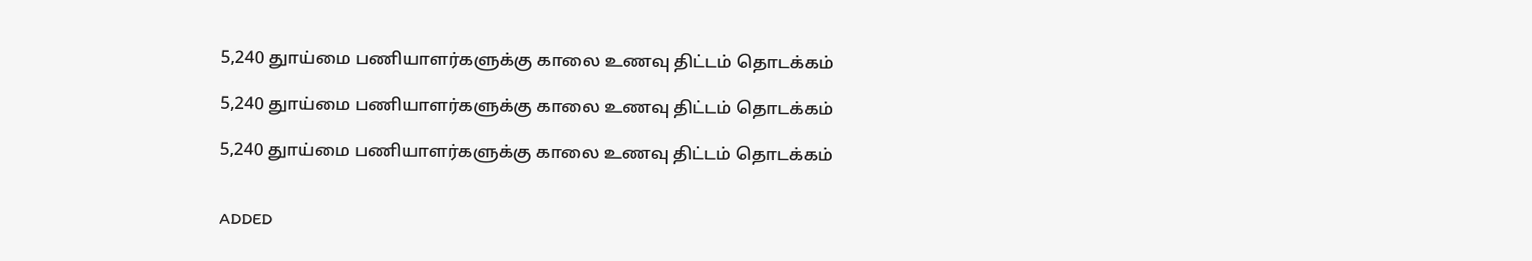5,240 துாய்மை பணியாளர்களுக்கு காலை உணவு திட்டம் தொடக்கம்

5,240 துாய்மை பணியாளர்களுக்கு காலை உணவு திட்டம் தொடக்கம்

5,240 துாய்மை பணியாளர்களுக்கு காலை உணவு திட்டம் தொடக்கம்


ADDED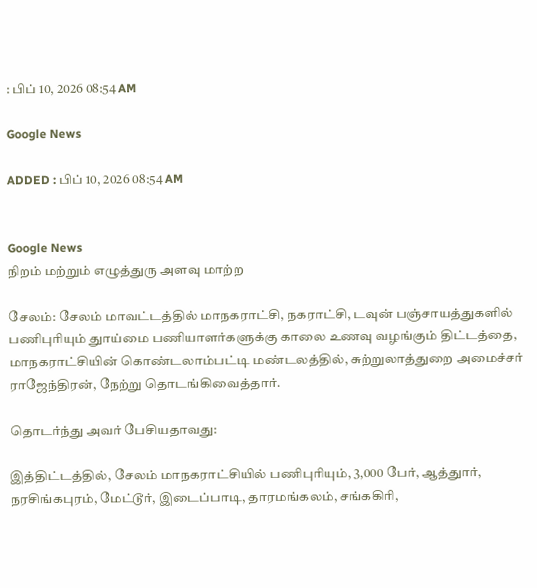: பிப் 10, 2026 08:54 AM

Google News

ADDED : பிப் 10, 2026 08:54 AM


Google News
நிறம் மற்றும் எழுத்துரு அளவு மாற்ற

சேலம்: சேலம் மாவட்டத்தில் மாநகராட்சி, நகராட்சி, டவுன் பஞ்சாயத்துகளில் பணிபுரியும் துாய்மை பணியாளர்களுக்கு காலை உணவு வழங்கும் திட்டத்தை, மாநகராட்சியின் கொண்டலாம்பட்டி மண்டலத்தில், சுற்றுலாத்துறை அமைச்சர் ராஜேந்திரன், நேற்று தொடங்கிவைத்தார்.

தொடர்ந்து அவர் பேசியதாவது:

இத்திட்டத்தில், சேலம் மாநகராட்சியில் பணிபுரியும், 3,000 பேர், ஆத்துார், நரசிங்கபுரம், மேட்டூர், இடைப்பாடி, தாரமங்கலம், சங்ககிரி,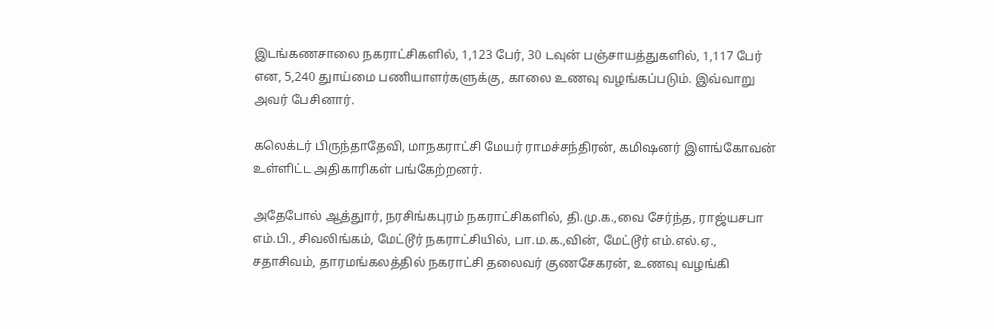இடங்கணசாலை நகராட்சிகளில், 1,123 பேர், 30 டவுன் பஞ்சாயத்துகளில், 1,117 பேர் என, 5,240 துாய்மை பணியாளர்களுக்கு, காலை உணவு வழங்கப்படும். இவ்வாறு அவர் பேசினார்.

கலெக்டர் பிருந்தாதேவி, மாநகராட்சி மேயர் ராமச்சந்திரன், கமிஷனர் இளங்கோவன் உள்ளிட்ட அதிகாரிகள் பங்கேற்றனர்.

அதேபோல் ஆத்துார், நரசிங்கபுரம் நகராட்சிகளில், தி.மு.க.,வை சேர்ந்த, ராஜ்யசபா எம்.பி., சிவலிங்கம், மேட்டூர் நகராட்சியில், பா.ம.க.,வின், மேட்டூர் எம்.எல்.ஏ., சதாசிவம், தாரமங்கலத்தில் நகராட்சி தலைவர் குணசேகரன், உணவு வழங்கி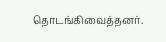தொடங்கிவைத்தனர்.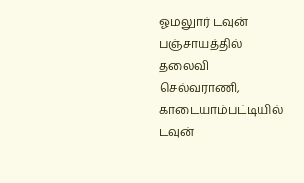ஓமலுார் டவுன் பஞ்சாயத்தில் தலைவி செல்வராணி, காடையாம்பட்டியில் டவுன்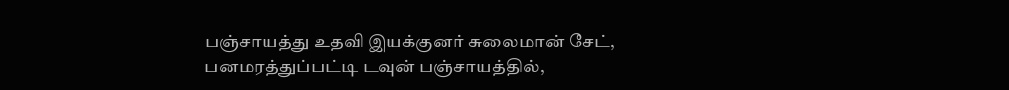பஞ்சாயத்து உதவி இயக்குனர் சுலைமான் சேட், பனமரத்துப்பட்டி டவுன் பஞ்சாயத்தில்,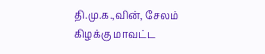தி.மு.க.,வின், சேலம் கிழக்கு மாவட்ட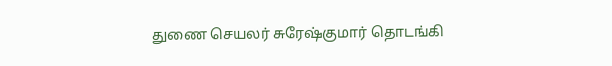துணை செயலர் சுரேஷ்குமார் தொடங்கி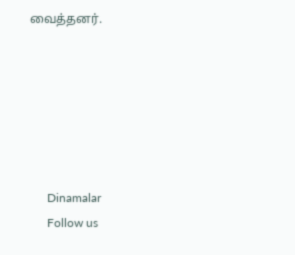வைத்தனர்.






      Dinamalar
      Follow us